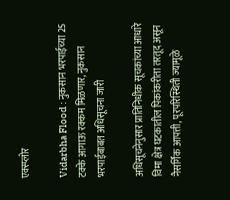एक्स्प्लोर

Vidarbha Flood : नुकसान भरपाईच्या 25 टक्के आगाऊ रक्कम मिळणार, नुकसान भरपाईबाबत अधिसूचना जारी

अधिसूचनेनुसार प्रातिनिधीक सूचकांच्या आधारे विमा क्षेत्र घटकातील पिकांकरीता तरतूद असून नैसर्गिक आपत्ती, पूरपरिस्थिती ज्यामूळे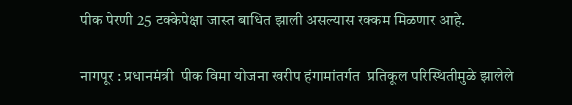पीक पेरणी 25 टक्केपेक्षा जास्त बाधित झाली असल्यास रक्कम मिळणार आहे.

नागपूर : प्रधानमंत्री  पीक विमा योजना खरीप हंगामांतर्गत  प्रतिकूल परिस्थितीमुळे झालेले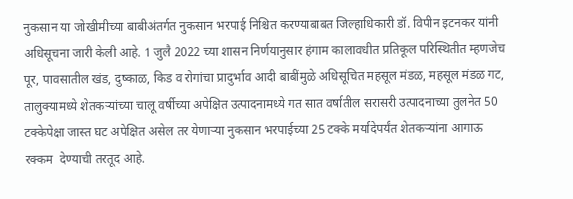नुकसान या जोखीमीच्या बाबीअंतर्गत नुकसान भरपाई निश्चित करण्याबाबत जिल्हाधिकारी डॉ. विपीन इटनकर यांनी अधिसूचना जारी केली आहे. 1 जुलै 2022 च्या शासन निर्णयानुसार हंगाम कालावधीत प्रतिकूल परिस्थितीत म्हणजेच पूर, पावसातील खंड, दुष्काळ, किड व रोगांचा प्रादुर्भाव आदी बाबींमुळे अधिसूचित महसूल मंडळ, महसूल मंडळ गट, तालुक्यामध्ये शेतकऱ्यांच्या चालू वर्षीच्या अपेक्षित उत्पादनामध्ये गत सात वर्षातील सरासरी उत्पादनाच्या तुलनेत 50 टक्केपेक्षा जास्त घट अपेक्षित असेल तर येणाऱ्या नुकसान भरपाईच्या 25 टक्के मर्यादेपर्यंत शेतकऱ्यांना आगाऊ रक्कम  देण्याची तरतूद आहे.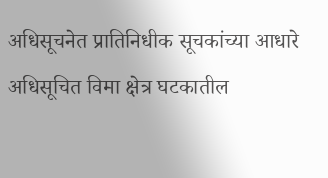अधिसूचनेत प्रातिनिधीक सूचकांच्या आधारे अधिसूचित विमा क्षेत्र घटकातील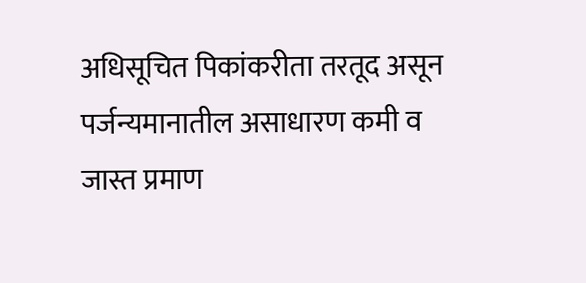अधिसूचित पिकांकरीता तरतूद असून पर्जन्यमानातील असाधारण कमी व जास्त प्रमाण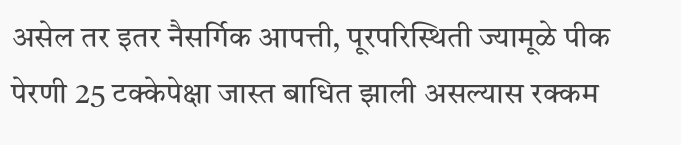असेल तर इतर नैसर्गिक आपत्ती, पूरपरिस्थिती ज्यामूळे पीक पेरणी 25 टक्केपेक्षा जास्त बाधित झाली असल्यास रक्कम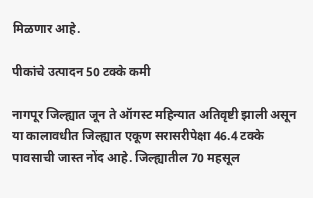मिळणार आहे.

पीकांचे उत्पादन 50 टक्के कमी

नागपूर जिल्ह्यात जून ते ऑगस्ट महिन्यात अतिवृष्टी झाली असून या कालावधीत जिल्ह्यात एकूण सरासरीपेक्षा 46.4 टक्के पावसाची जास्त नोंद आहे. जिल्ह्यातील 70 महसूल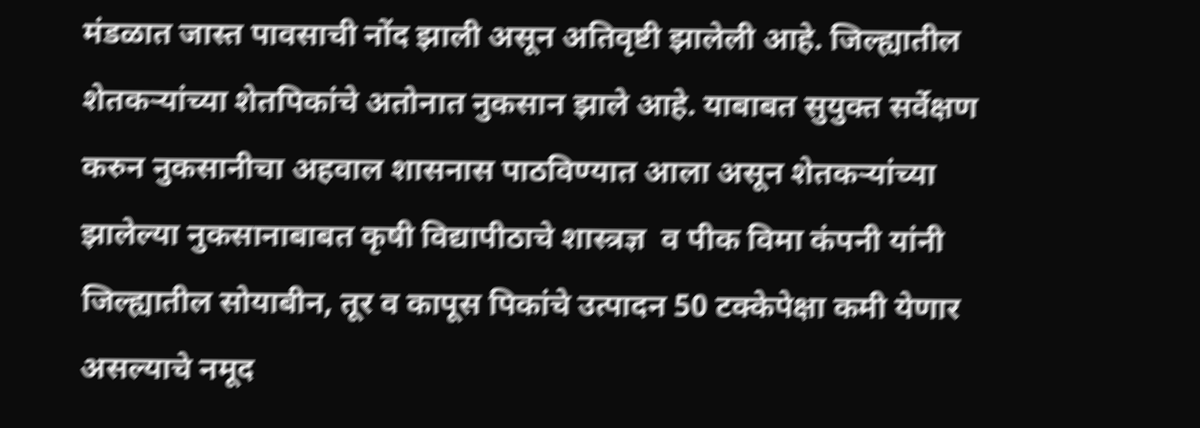मंडळात जास्त पावसाची नोंद झाली असून अतिवृष्टी झालेली आहे. जिल्ह्यातील शेतकऱ्यांच्या शेतपिकांचे अतोनात नुकसान झाले आहे. याबाबत सुयुक्त सर्वेक्षण करुन नुकसानीचा अहवाल शासनास पाठविण्यात आला असून शेतकऱ्यांच्या झालेल्या नुकसानाबाबत कृषी विद्यापीठाचे शास्त्रज्ञ  व पीक विमा कंपनी यांनी जिल्ह्यातील सोयाबीन, तूर व कापूस पिकांचे उत्पादन 50 टक्केपेक्षा कमी येणार असल्याचे नमूद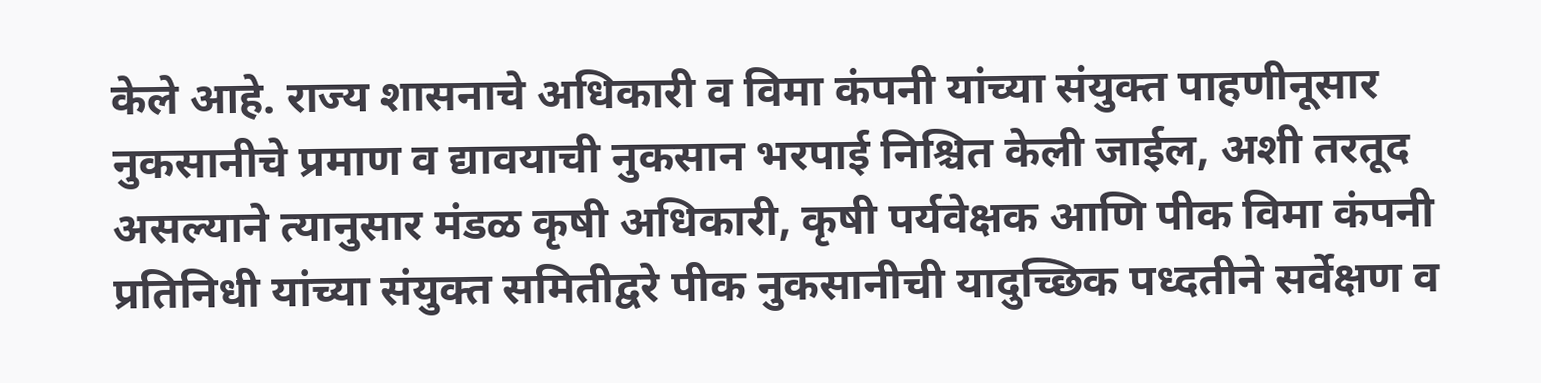केले आहे. राज्य शासनाचे अधिकारी व विमा कंपनी यांच्या संयुक्त पाहणीनूसार नुकसानीचे प्रमाण व द्यावयाची नुकसान भरपाई निश्चित केली जाईल, अशी तरतूद असल्याने त्यानुसार मंडळ कृषी अधिकारी, कृषी पर्यवेक्षक आणि पीक विमा कंपनी प्रतिनिधी यांच्या संयुक्त समितीद्वरे पीक नुकसानीची यादुच्छिक पध्दतीने सर्वेक्षण व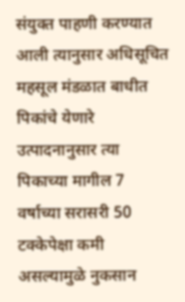संयुक्त पाहणी करण्यात आली त्यानुसार अधिसूचित महसूल मंडळात बाधीत पिकांचे येणारे उत्पादनानुसार त्या पिकाच्या मागील 7 वर्षाच्या सरासरी 50 टक्केपेक्षा कमी असल्यामुळे नुकसान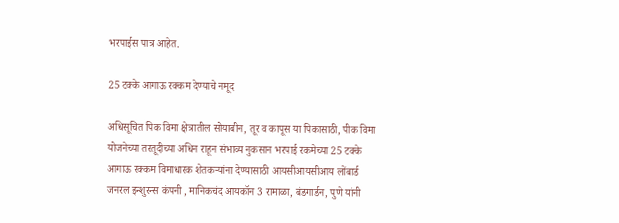भरपाईस पात्र आहेत.

25 टक्के आगाऊ रक्कम देण्याचे नमूद

अधिसूचित पिक विमा क्षेत्रातील सोयाबीन, तूर व कापूस या पिकासाठी, पीक विमा योजनेच्या तरतूदीच्या अधिन राहून संभाव्य नुकसान भरपाई रकमेच्या 25 टक्के आगाऊ रक्कम विमाधारक शेतकऱ्यांना देण्यासाठी आयसीआयसीआय लोंबार्ड जनरल इन्शुरन्स कंपनी , मानिकचंद आयकॉन 3 रामाळा, बंडगार्डन, पुणे यांनी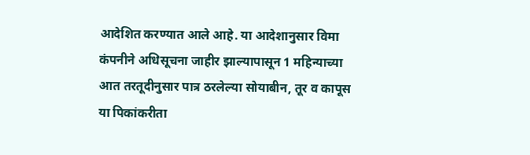आदेशित करण्यात आले आहे. या आदेशानुसार विमा कंपनीने अधिसूचना जाहीर झाल्यापासून 1 महिन्याच्या आत तरतूदीनुसार पात्र ठरलेल्या सोयाबीन, तूर व कापूस या पिकांकरीता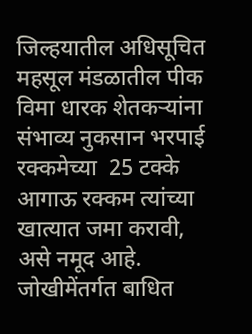जिल्हयातील अधिसूचित महसूल मंडळातील पीक विमा धारक शेतकऱ्यांना संभाव्य नुकसान भरपाई रक्कमेच्या  25 टक्के आगाऊ रक्कम त्यांच्या खात्यात जमा करावी, असे नमूद आहे. जोखीमेंतर्गत बाधित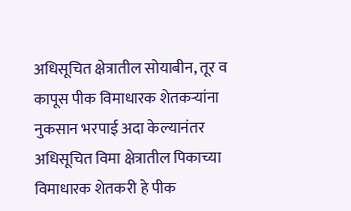अधिसूचित क्षेत्रातील सोयाबीन, तूर व कापूस पीक विमाधारक शेतकऱ्यांना नुकसान भरपाई अदा केल्यानंतर अधिसूचित विमा क्षेत्रातील पिकाच्या विमाधारक शेतकरी हे पीक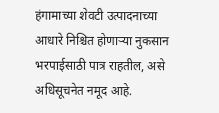हंगामाच्या शेवटी उत्पादनाच्या आधारे निश्चित होणाऱ्या नुकसान भरपाईसाठी पात्र राहतील, असे अधिसूचनेत नमूद आहे.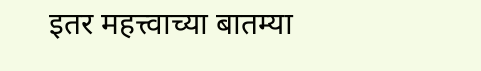इतर महत्त्वाच्या बातम्या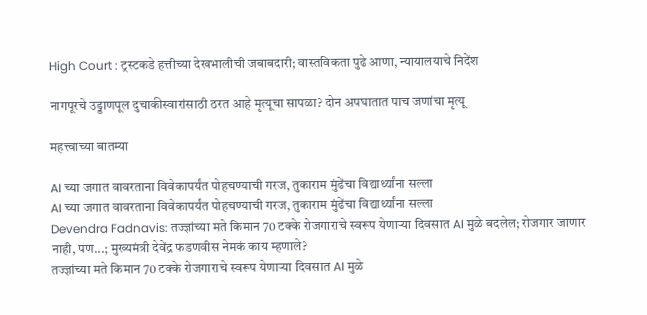High Court : ट्रस्टकडे हत्तीच्या देखभालीची जबाबदारी; वास्तविकता पुढे आणा, न्यायालयाचे निदेंश

नागपूरचे उड्डाणपूल दुचाकीस्वारांसाठी ठरत आहे मृत्यूचा सापळा? दोन अपघातात पाच जणांचा मृत्यू

महत्त्वाच्या बातम्या

AI च्या जगात वावरताना विवेकापर्यंत पोहचण्याची गरज, तुकाराम मुंढेंचा विद्यार्थ्यांना सल्ला
AI च्या जगात वावरताना विवेकापर्यंत पोहचण्याची गरज, तुकाराम मुंढेंचा विद्यार्थ्यांना सल्ला
Devendra Fadnavis: तज्ज्ञांच्या मते किमान 70 टक्के रोजगाराचे स्वरूप येणाऱ्या दिवसात AI मुळे बदलेल; रोजगार जाणार नाही, पण...; मुख्यमंत्री देवेंद्र फडणवीस नेमकं काय म्हणाले?
तज्ज्ञांच्या मते किमान 70 टक्के रोजगाराचे स्वरूप येणाऱ्या दिवसात AI मुळे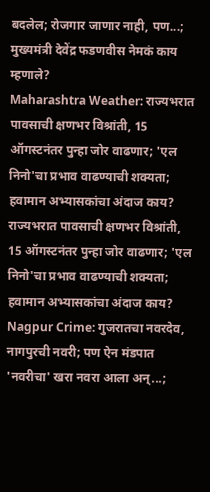बदलेल; रोजगार जाणार नाही, पण...; मुख्यमंत्री देवेंद्र फडणवीस नेमकं काय म्हणाले?
Maharashtra Weather: राज्यभरात पावसाची क्षणभर विश्रांती, 15 ऑगस्टनंतर पुन्हा जोर वाढणार; 'एल निनो'चा प्रभाव वाढण्याची शक्यता; हवामान अभ्यासकांचा अंदाज काय?
राज्यभरात पावसाची क्षणभर विश्रांती, 15 ऑगस्टनंतर पुन्हा जोर वाढणार; 'एल निनो'चा प्रभाव वाढण्याची शक्यता; हवामान अभ्यासकांचा अंदाज काय?
Nagpur Crime: गुजरातचा नवरदेव, नागपुरची नवरी; पण ऐन मंडपात 'नवरीचा' खरा नवरा आला अन्...;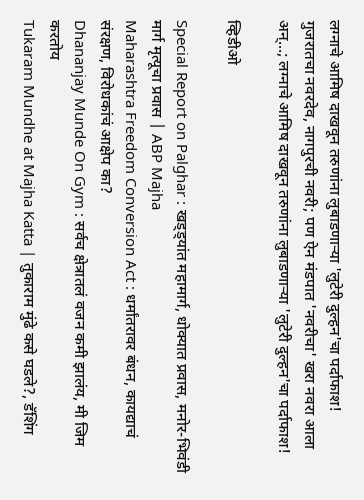लग्नाचे आमिष दाखवून तरुणांना लुबाडणाऱ्या 'लुटेरी दुल्हन'चा पर्दाफाश!
गुजरातचा नवरदेव, नागपुरची नवरी; पण ऐन मंडपात 'नवरीचा' खरा नवरा आला अन्...; लग्नाचे आमिष दाखवून तरुणांना लुबाडणाऱ्या 'लुटेरी दुल्हन'चा पर्दाफाश!

व्हिडीओ

Special Report on Palghar : खड्ड्यांत महामार्ग, धोक्यात प्रवास, मनोर-भिवंडी मार्ग मृत्यूचा प्रवास | ABP Majha
Maharashtra Freedom Conversion Act : धर्मांतरावर बंधन, कायद्याचं संरक्षण, विरोधकांचं आक्षेप का?
Dhananjay Munde On Gym : सर्वच क्षेत्रातलं वजन कमी झालंय, मी जिम करतोय
Tukaram Mundhe at Majha Katta | तुकाराम मुंढे कसे घडले?, डॅशिंग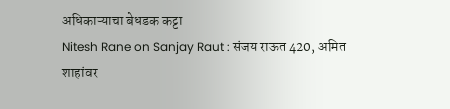अधिकाऱ्याचा बेधडक कट्टा
Nitesh Rane on Sanjay Raut : संजय राऊत 420, अमित शाहांवर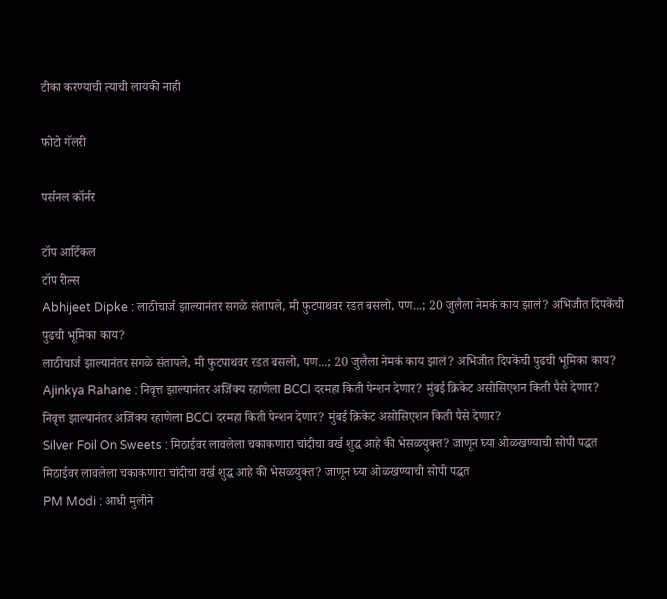टीका करण्याची त्याची लायकी नाही

फोटो गॅलरी

पर्सनल कॉर्नर

टॉप आर्टिकल
टॉप रील्स
Abhijeet Dipke : लाठीचार्ज झाल्यानंतर सगळे संतापले, मी फुटपाथवर रडत बसलो, पण...; 20 जुलैला नेमकं काय झालं? अभिजीत दिपकेंची पुढची भूमिका काय?
लाठीचार्ज झाल्यानंतर सगळे संतापले, मी फुटपाथवर रडत बसलो, पण...; 20 जुलैला नेमकं काय झालं? अभिजीत दिपकेंची पुढची भूमिका काय?
Ajinkya Rahane : निवृत्त झाल्यानंतर अजिंक्य रहाणेला BCCI दरमहा किती पेन्शन देणार? मुंबई क्रिकेट असोसिएशन किती पैसे देणार?
निवृत्त झाल्यानंतर अजिंक्य रहाणेला BCCI दरमहा किती पेन्शन देणार? मुंबई क्रिकेट असोसिएशन किती पैसे देणार?
Silver Foil On Sweets : मिठाईवर लावलेला चकाकणारा चांदीचा वर्ख शुद्ध आहे की भेसळयुक्त? जाणून घ्या ओळखण्याची सोपी पद्धत
मिठाईवर लावलेला चकाकणारा चांदीचा वर्ख शुद्ध आहे की भेसळयुक्त? जाणून घ्या ओळखण्याची सोपी पद्धत
PM Modi : आधी मुलीने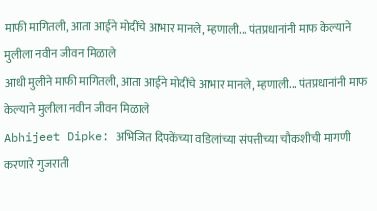माफी मागितली, आता आईने मोदींचे आभार मानले, म्हणाली... पंतप्रधानांनी माफ केल्याने मुलीला नवीन जीवन मिळाले
आधी मुलीने माफी मागितली, आता आईने मोदींचे आभार मानले, म्हणाली... पंतप्रधानांनी माफ केल्याने मुलीला नवीन जीवन मिळाले
Abhijeet Dipke: अभिजित दिपकेंच्या वडिलांच्या संपत्तीच्या चौकशीची मागणी करणारे गुजराती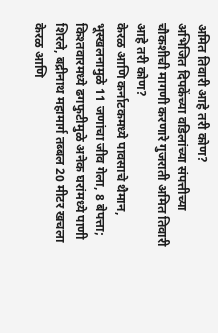अमित तिवारी आहे तरी कोण?
अभिजित दिपकेंच्या वडिलांच्या संपत्तीच्या चौकशीची मागणी करणारे गुजराती अमित तिवारी आहे तरी कोण?
केरळ आणि कर्नाटकमध्ये पावसाचे थैमान, भूस्खलनामुळे 11 जणांचा जीव गेला, 8 बेपत्ता; किश्तवारमध्ये ढगफुटीमुळे अनेक घरांमध्ये पाणी शिरले, बद्रीनाथ महामार्ग तब्बल 20 मीटर खचला
केरळ आणि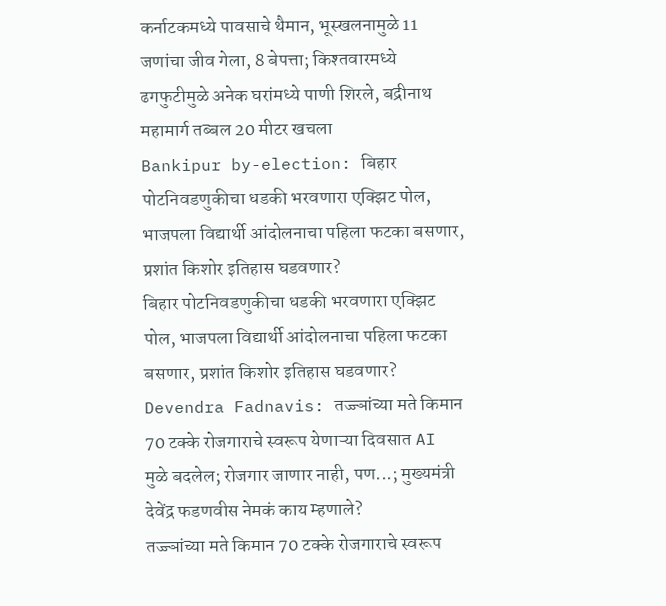कर्नाटकमध्ये पावसाचे थैमान, भूस्खलनामुळे 11 जणांचा जीव गेला, 8 बेपत्ता; किश्तवारमध्ये ढगफुटीमुळे अनेक घरांमध्ये पाणी शिरले, बद्रीनाथ महामार्ग तब्बल 20 मीटर खचला
Bankipur by-election: बिहार पोटनिवडणुकीचा धडकी भरवणारा एक्झिट पोल, भाजपला विद्यार्थी आंदोलनाचा पहिला फटका बसणार, प्रशांत किशोर इतिहास घडवणार?
बिहार पोटनिवडणुकीचा धडकी भरवणारा एक्झिट पोल, भाजपला विद्यार्थी आंदोलनाचा पहिला फटका बसणार, प्रशांत किशोर इतिहास घडवणार?
Devendra Fadnavis: तज्ज्ञांच्या मते किमान 70 टक्के रोजगाराचे स्वरूप येणाऱ्या दिवसात AI मुळे बदलेल; रोजगार जाणार नाही, पण...; मुख्यमंत्री देवेंद्र फडणवीस नेमकं काय म्हणाले?
तज्ज्ञांच्या मते किमान 70 टक्के रोजगाराचे स्वरूप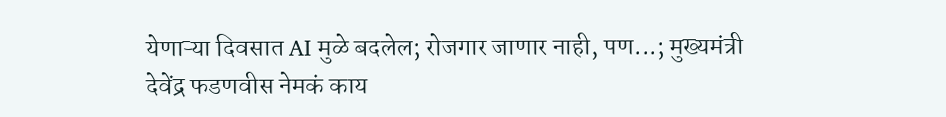येणाऱ्या दिवसात AI मुळे बदलेल; रोजगार जाणार नाही, पण...; मुख्यमंत्री देवेंद्र फडणवीस नेमकं काय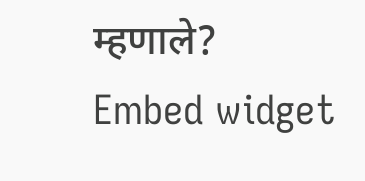म्हणाले?
Embed widget